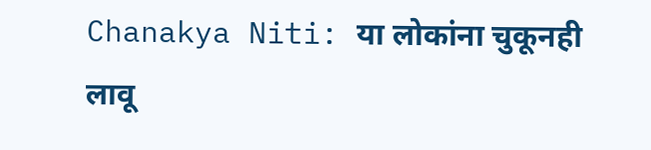Chanakya Niti: या लोकांना चुकूनही लावू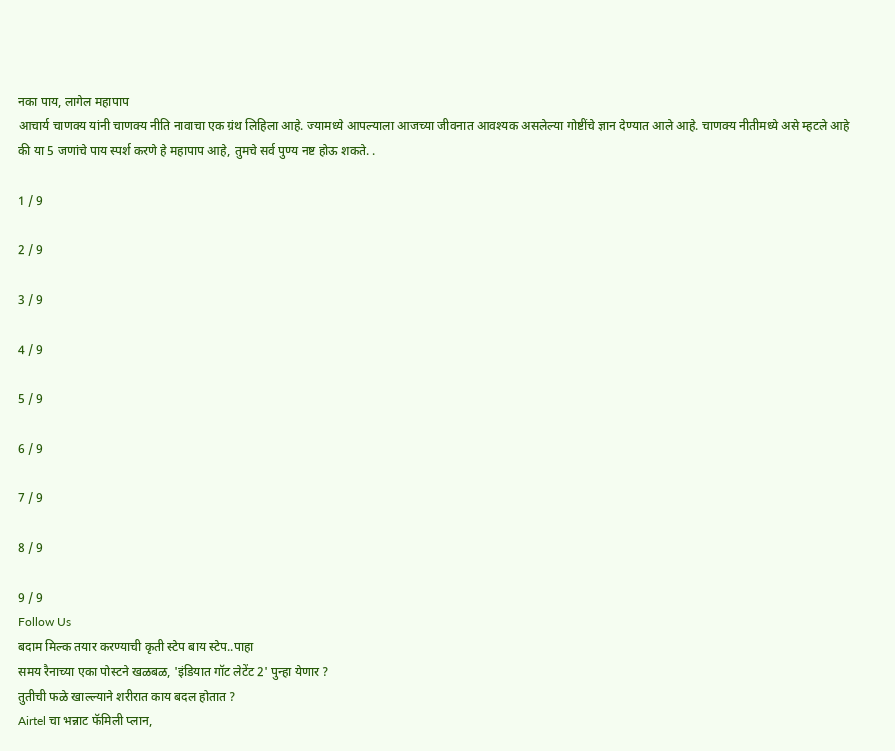नका पाय, लागेल महापाप
आचार्य चाणक्य यांनी चाणक्य नीति नावाचा एक ग्रंथ लिहिला आहे. ज्यामध्ये आपल्याला आजच्या जीवनात आवश्यक असलेल्या गोष्टींचे ज्ञान देण्यात आले आहे. चाणक्य नीतीमध्ये असे म्हटले आहे की या 5 जणांचे पाय स्पर्श करणे हे महापाप आहे, तुमचे सर्व पुण्य नष्ट होऊ शकते. .

1 / 9

2 / 9

3 / 9

4 / 9

5 / 9

6 / 9

7 / 9

8 / 9

9 / 9
Follow Us
बदाम मिल्क तयार करण्याची कृती स्टेप बाय स्टेप..पाहा
समय रैनाच्या एका पोस्टने खळबळ, 'इंडियात गॉट लेटेंट 2' पुन्हा येणार ?
तुतीची फळे खाल्ल्याने शरीरात काय बदल होतात ?
Airtel चा भन्नाट फॅमिली प्लान,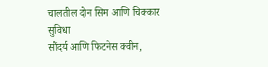चालतील दोन सिम आणि चिक्कार सुविधा
सौंदर्य आणि फिटनेस क्वीन,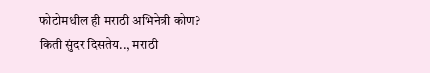फोटोमधील ही मराठी अभिनेत्री कोण?
किती सुंदर दिसतेय.., मराठी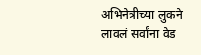अभिनेत्रीच्या लुकने लावलं सर्वांना वेड